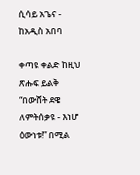ሲሳይ አጌና - ከአዲስ አበባ

ቀጣዩ ቀልድ ከዚህ ጽሑፍ ይልቅ “በውሸት ደዌ ለምትሰቃዩ - እነሆ ዕውነቱ!” በሚል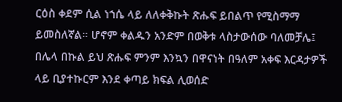ርዕስ ቀደም ሲል ነኀሴ ላይ ለለቀቅኩት ጽሑፍ ይበልጥ የሚስማማ ይመስለኛል። ሆኖም ቀልዱን አንድም በወቅቱ ላስታውሰው ባለመቻሌ፤ በሌላ በኩል ይህ ጽሑፍ ምንም እንኳን በዋናነት በዓለም አቀፍ እርዳታዎች ላይ ቢያተኩርም እንደ ቀጣይ ክፍል ሊወሰድ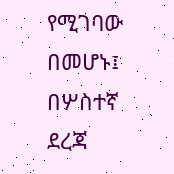የሚገባው በመሆኑ፤ በሦስተኛ ደረጃ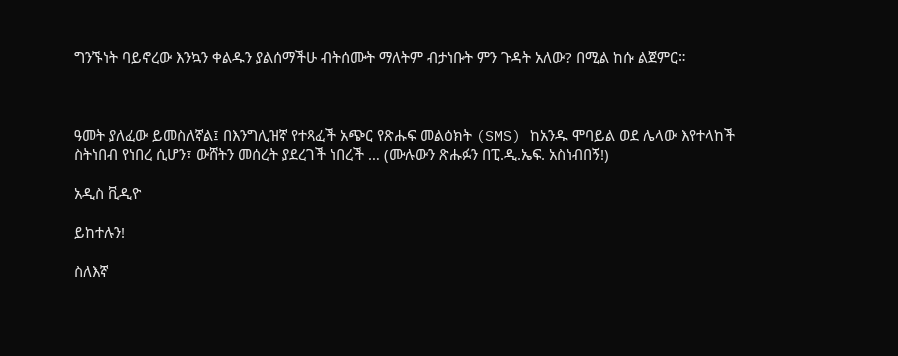ግንኙነት ባይኖረው እንኳን ቀልዱን ያልሰማችሁ ብትሰሙት ማለትም ብታነቡት ምን ጉዳት አለው? በሚል ከሱ ልጀምር።



ዓመት ያለፈው ይመስለኛል፤ በእንግሊዝኛ የተጻፈች አጭር የጽሑፍ መልዕክት (SMS) ከአንዱ ሞባይል ወደ ሌላው እየተላከች ስትነበብ የነበረ ሲሆን፣ ውሸትን መሰረት ያደረገች ነበረች … (ሙሉውን ጽሑፉን በፒ.ዲ.ኤፍ. አስነብበኝ!)

አዲስ ቪዲዮ

ይከተሉን!

ስለእኛ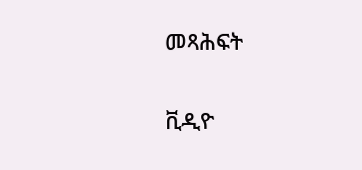መጻሕፍት

ቪዲዮ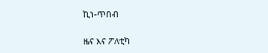ኪነ-ጥበብ

ዜና እና ፖለቲካ